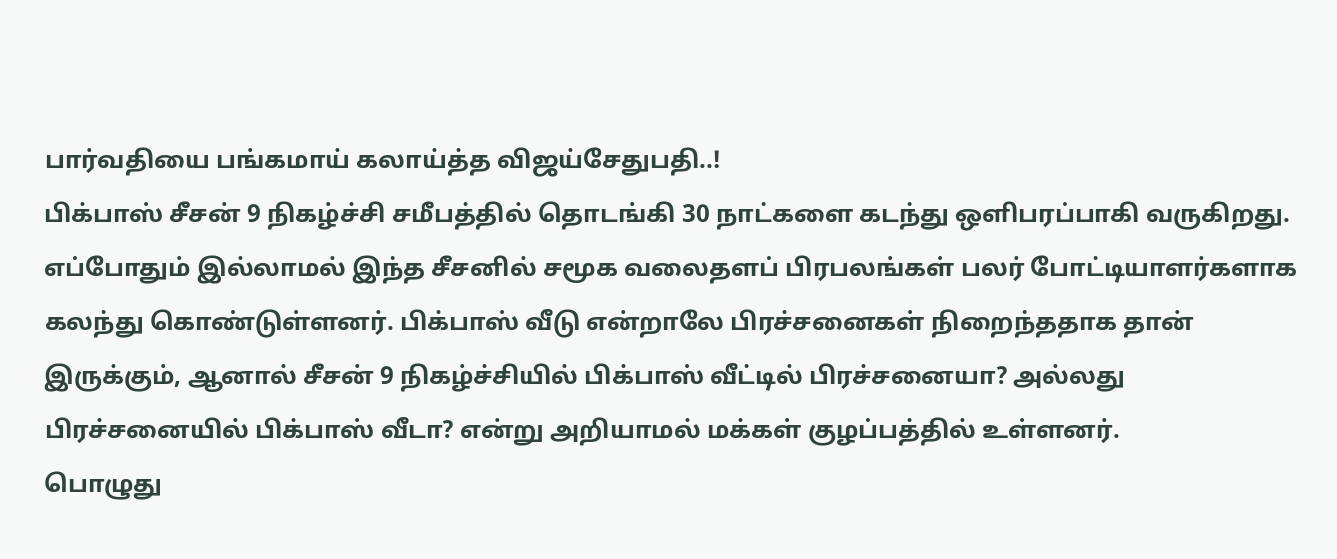பார்வதியை பங்கமாய் கலாய்த்த விஜய்சேதுபதி..!
பிக்பாஸ் சீசன் 9 நிகழ்ச்சி சமீபத்தில் தொடங்கி 30 நாட்களை கடந்து ஒளிபரப்பாகி வருகிறது. எப்போதும் இல்லாமல் இந்த சீசனில் சமூக வலைதளப் பிரபலங்கள் பலர் போட்டியாளர்களாக கலந்து கொண்டுள்ளனர். பிக்பாஸ் வீடு என்றாலே பிரச்சனைகள் நிறைந்ததாக தான் இருக்கும், ஆனால் சீசன் 9 நிகழ்ச்சியில் பிக்பாஸ் வீட்டில் பிரச்சனையா? அல்லது பிரச்சனையில் பிக்பாஸ் வீடா? என்று அறியாமல் மக்கள் குழப்பத்தில் உள்ளனர்.
பொழுது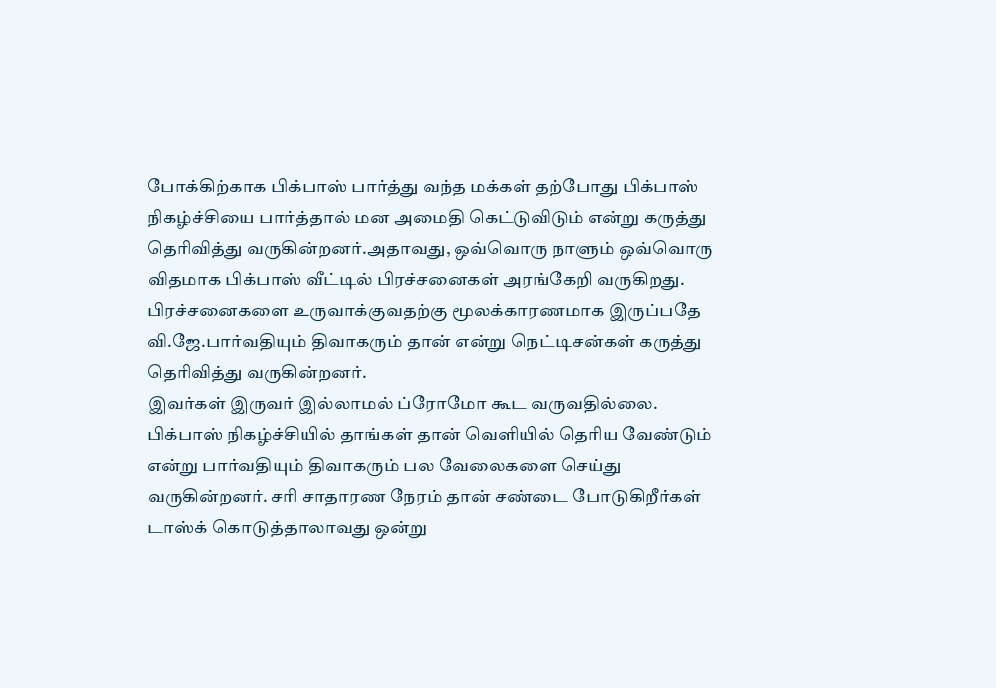போக்கிற்காக பிக்பாஸ் பார்த்து வந்த மக்கள் தற்போது பிக்பாஸ் நிகழ்ச்சியை பார்த்தால் மன அமைதி கெட்டுவிடும் என்று கருத்து தெரிவித்து வருகின்றனர்.அதாவது, ஒவ்வொரு நாளும் ஒவ்வொரு விதமாக பிக்பாஸ் வீட்டில் பிரச்சனைகள் அரங்கேறி வருகிறது. பிரச்சனைகளை உருவாக்குவதற்கு மூலக்காரணமாக இருப்பதே வி.ஜே.பார்வதியும் திவாகரும் தான் என்று நெட்டிசன்கள் கருத்து தெரிவித்து வருகின்றனர்.
இவர்கள் இருவர் இல்லாமல் ப்ரோமோ கூட வருவதில்லை. பிக்பாஸ் நிகழ்ச்சியில் தாங்கள் தான் வெளியில் தெரிய வேண்டும் என்று பார்வதியும் திவாகரும் பல வேலைகளை செய்து வருகின்றனர். சரி சாதாரண நேரம் தான் சண்டை போடுகிறீர்கள் டாஸ்க் கொடுத்தாலாவது ஒன்று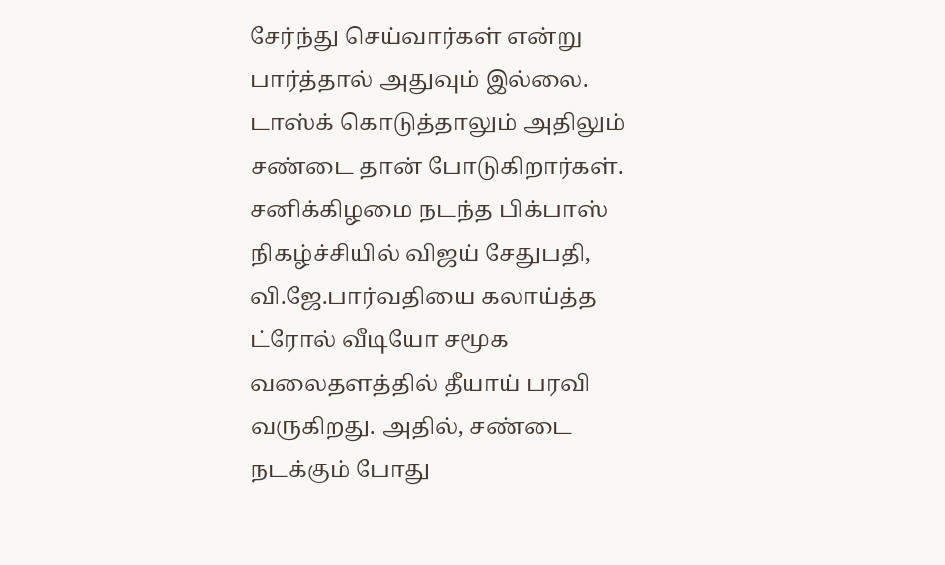சேர்ந்து செய்வார்கள் என்று பார்த்தால் அதுவும் இல்லை. டாஸ்க் கொடுத்தாலும் அதிலும் சண்டை தான் போடுகிறார்கள்.
சனிக்கிழமை நடந்த பிக்பாஸ் நிகழ்ச்சியில் விஜய் சேதுபதி, வி.ஜே.பார்வதியை கலாய்த்த ட்ரோல் வீடியோ சமூக வலைதளத்தில் தீயாய் பரவி வருகிறது. அதில், சண்டை நடக்கும் போது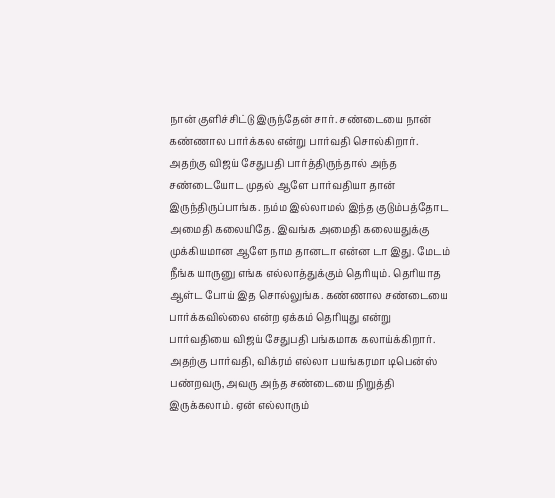நான் குளிச்சிட்டு இருந்தேன் சார். சண்டையை நான் கண்ணால பார்க்கல என்று பார்வதி சொல்கிறார்.
அதற்கு விஜய் சேதுபதி பார்த்திருந்தால் அந்த சண்டையோட முதல் ஆளே பார்வதியா தான் இருந்திருப்பாங்க. நம்ம இல்லாமல் இந்த குடும்பத்தோட அமைதி கலையிதே. இவங்க அமைதி கலையதுக்கு முக்கியமான ஆளே நாம தானடா என்ன டா இது. மேடம் நீங்க யாருனு எங்க எல்லாத்துக்கும் தெரியும். தெரியாத ஆள்ட போய் இத சொல்லுங்க. கண்ணால சண்டையை பார்க்கவில்லை என்ற ஏக்கம் தெரியுது என்று பார்வதியை விஜய் சேதுபதி பங்கமாக கலாய்க்கிறார்.
அதற்கு பார்வதி, விக்ரம் எல்லா பயங்கரமா டிபென்ஸ் பண்றவரு, அவரு அந்த சண்டையை நிறுத்தி இருக்கலாம். ஏன் எல்லாரும்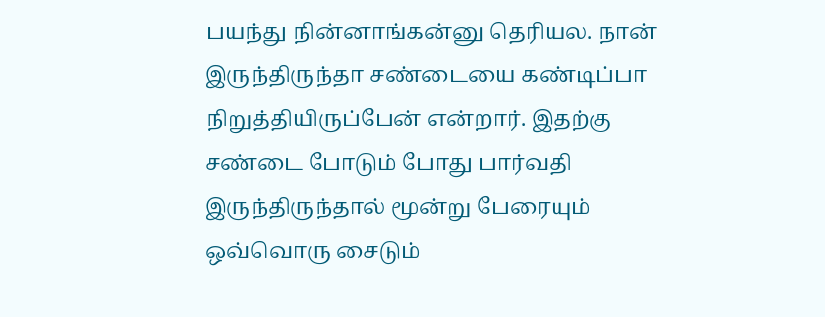பயந்து நின்னாங்கன்னு தெரியல. நான் இருந்திருந்தா சண்டையை கண்டிப்பா நிறுத்தியிருப்பேன் என்றார். இதற்கு சண்டை போடும் போது பார்வதி இருந்திருந்தால் மூன்று பேரையும் ஒவ்வொரு சைடும்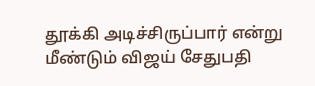தூக்கி அடிச்சிருப்பார் என்று மீண்டும் விஜய் சேதுபதி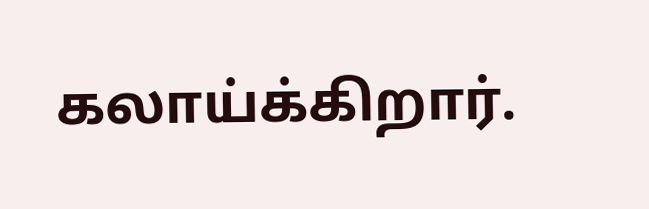கலாய்க்கிறார்.